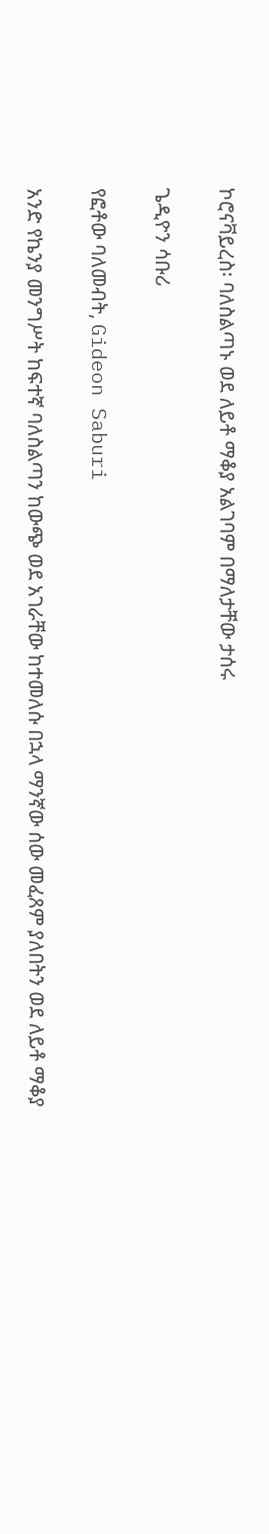ኮሮናቫይረስ፡ ባለስልጣኑ ወደ ለይቶ ማቆያ አልገባም በማለታቸው ታሰሩ

ጌዲዮን ሳቡሪ

የፎቶው ባለመብት, Gideon Saburi

አንድ የኬንያ መንግሥት ከፍተኛ ባለስልጣን ከውጭ ወደ አገራቸው ከተመለሱ በኋላ ማንኛው ሰው መፈጸም ያለበትን ወደ ለይቶ ማቆያ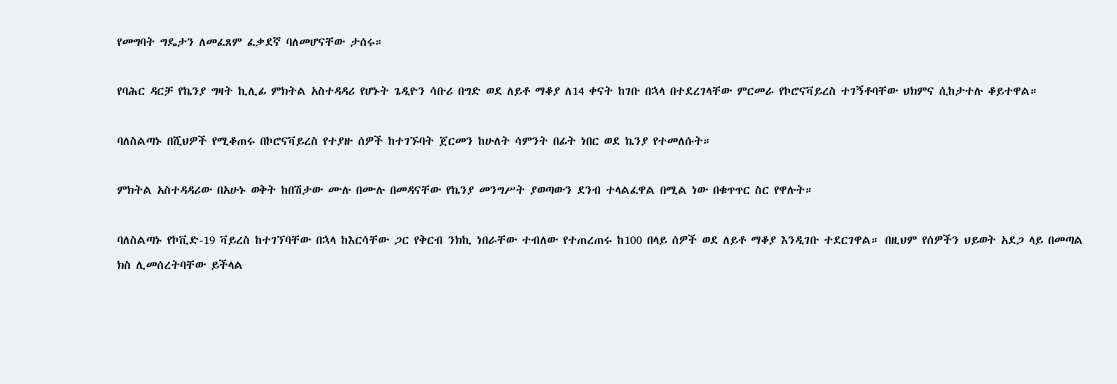የመግባት ግዴታን ለመፈጸም ፈቃደኛ ባለመሆናቸው ታሰሩ።

የባሕር ዳርቻ የኬንያ ግዛት ኪሊፊ ምክትል አስተዳዳሪ የሆኑት ጌዲዮን ሳቡሪ በግድ ወደ ለይቶ ማቆያ ለ14 ቀናት ከገቡ በኋላ በተደረገላቸው ምርመራ የኮሮናቫይረስ ተገኝቶባቸው ህክምና ሲከታተሉ ቆይተዋል።

ባለስልጣኑ በሺህዎች የሚቆጠሩ በኮሮናቫይረስ የተያዙ ሰዎች ከተገኙባት ጀርመን ከሁለት ሳምንት በፊት ነበር ወደ ኬንያ የተመለሱት።

ምክትል አስተዳዳሪው በአሁኑ ወቅት ከበሽታው ሙሉ በሙሉ በመዳናቸው የኬንያ መንግሥት ያወጣውን ደንብ ተላልፈዋል በሚል ነው በቁጥጥር ስር የዋሉት።

ባለስልጣኑ የኮቪድ-19 ቫይረስ ከተገኘባቸው በኋላ ከእርሳቸው ጋር የቅርብ ንክኪ ነበራቸው ተብለው የተጠረጠሩ ከ100 በላይ ሰዎች ወደ ለይቶ ማቆያ እንዲገቡ ተደርገዋል። በዚህም የሰዎችን ህይወት አደጋ ላይ በመጣል ክስ ሊመሰረትባቸው ይችላል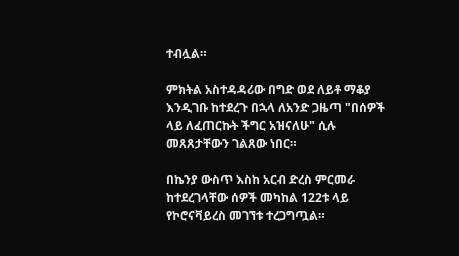ተብሏል።

ምክትል አስተዳዳሪው በግድ ወደ ለይቶ ማቆያ እንዲገቡ ከተደረጉ በኋላ ለአንድ ጋዜጣ "በሰዎች ላይ ለፈጠርኩት ችግር አዝናለሁ" ሲሉ መጸጸታቸውን ገልጸው ነበር።

በኬንያ ውስጥ እስከ አርብ ድረስ ምርመራ ከተደረገላቸው ሰዎች መካከል 122ቱ ላይ የኮሮናቫይረስ መገኘቱ ተረጋግጧል።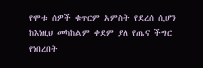የሞቱ ሰዎች ቁጥርም አምስት የደረሰ ሲሆን ከእነዚህ መካከልም ቀደም ያለ የጤና ችግር የነበረበት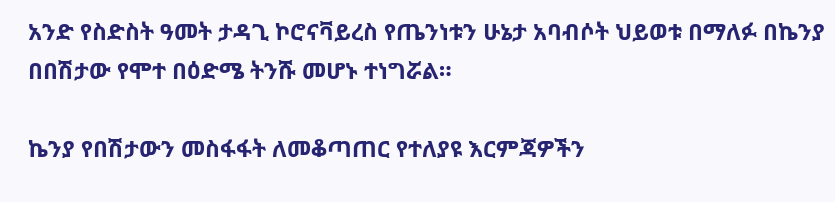አንድ የስድስት ዓመት ታዳጊ ኮሮናቫይረስ የጤንነቱን ሁኔታ አባብሶት ህይወቱ በማለፉ በኬንያ በበሽታው የሞተ በዕድሜ ትንሹ መሆኑ ተነግሯል።

ኬንያ የበሽታውን መስፋፋት ለመቆጣጠር የተለያዩ እርምጃዎችን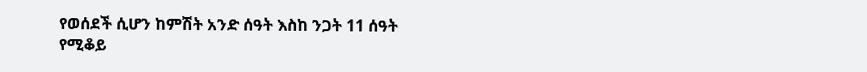የወሰደች ሲሆን ከምሽት አንድ ሰዓት እስከ ንጋት 11 ሰዓት የሚቆይ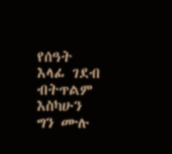የሰዓት እላፊ ገደብ ብትጥልም እስካሁን ግን ሙሉ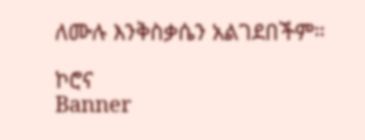ለሙሉ እንቅስቃሴን አልገደበችም።

ኮሮና
Banner